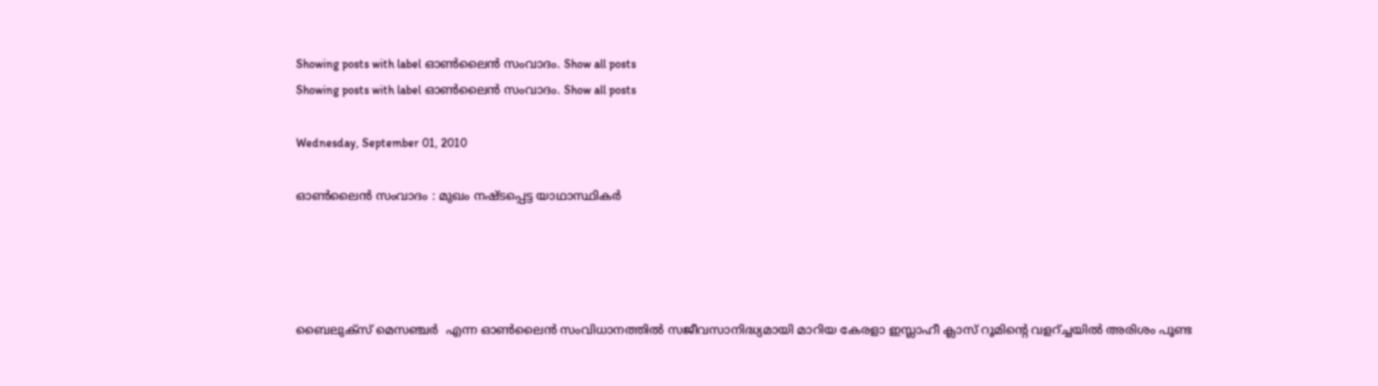Showing posts with label ഓൺലൈൻ സംവാദം. Show all posts
Showing posts with label ഓൺലൈൻ സംവാദം. Show all posts

Wednesday, September 01, 2010

ഓണ്‍ലൈന്‍ സംവാദം : മുഖം നഷ്ടപ്പെട്ട യാഥാസ്ഥികർ




ബൈലുക്സ് മെസഞ്ചർ  എന്ന ഓണ്‍ലൈന്‍ സംവിധാനത്തില്‍ സജീവസാനിദ്ധ്യമായി മാറിയ കേരളാ ഇസ്ലാഹീ ക്ലാസ് റൂമിന്റെ വളറ്ച്ചയില്‍ അരിശം പൂണ്ട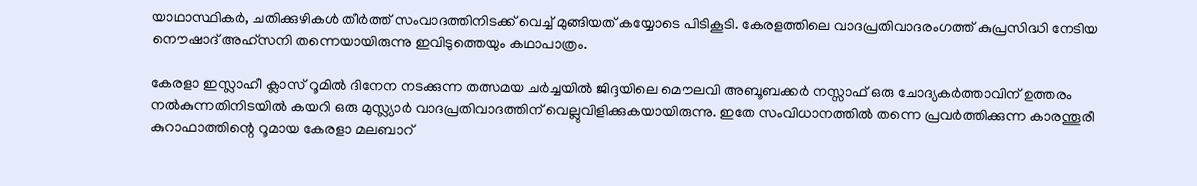യാഥാസ്ഥികർ, ചതിക്കുഴികള്‍ തീര്‍ത്ത് സംവാദത്തിനിടക്ക് വെച്ച് മുങ്ങിയത് കയ്യോടെ പിടികൂടി. കേരളത്തിലെ വാദപ്രതിവാദരംഗത്ത് കുപ്രസിദ്ധി നേടിയ നൌഷാദ് അഹ്സനി തന്നെയായിരുന്നു ഇവിടുത്തെയും കഥാപാത്രം.

കേരളാ ഇസ്ലാഹീ ക്ലാസ് റൂമില്‍ ദിനേന നടക്കുന്ന തത്സമയ ചർച്ചയില്‍ ജിദ്ദയിലെ മൌലവി അബൂബക്കർ നസ്സാഫ് ഒരു ചോദ്യകര്‍ത്താവിന് ഉത്തരം നല്‍കുന്നതിനിടയില്‍ കയറി ഒരു മുസ്ല്യാർ വാദപ്രതിവാദത്തിന് വെല്ലുവിളിക്കുകയായിരുന്നു. ഇതേ സംവിധാനത്തില്‍ തന്നെ പ്രവര്‍ത്തിക്കുന്ന കാരന്തൂരീ കുറാഫാത്തിന്റെ റൂമായ കേരളാ മലബാറ്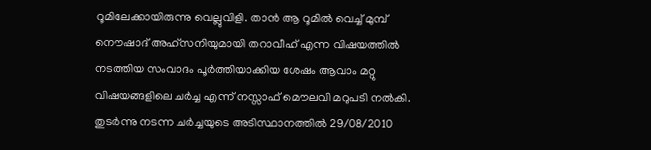റൂമിലേക്കായിരുന്നു വെല്ലുവിളി. താന്‍ ആ റൂമില്‍ വെച്ച് മുമ്പ് നൌഷാദ് അഹ്സനിയുമായി തറാവീഹ് എന്ന വിഷയത്തില്‍ നടത്തിയ സംവാദം പൂർത്തിയാക്കിയ ശേഷം ആവാം മറ്റു വിഷയങ്ങളിലെ ചർച്ച എന്ന് നസ്സാഫ് മൌലവി മറുപടി നല്‍കി. തുടർന്നു നടന്ന ചർച്ചയുടെ അടിസ്ഥാനത്തില്‍ 29/08/2010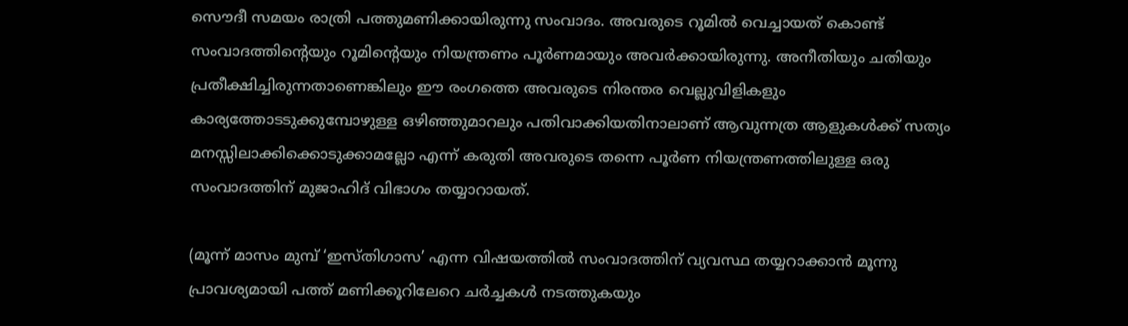സൌദീ സമയം രാത്രി പത്തുമണിക്കായിരുന്നു സംവാദം. അവരുടെ റൂമില്‍ വെച്ചായത് കൊണ്ട് സംവാദത്തിന്റെയും റൂമിന്റെയും നിയന്ത്രണം പൂർണമായും അവര്‍ക്കായിരുന്നു. അനീതിയും ചതിയും പ്രതീക്ഷിച്ചിരുന്നതാണെങ്കിലും ഈ രംഗത്തെ അവരുടെ നിരന്തര വെല്ലുവിളികളും കാര്യത്തോടടുക്കുമ്പോഴുള്ള ഒഴിഞ്ഞുമാറലും പതിവാക്കിയതിനാലാണ് ആവുന്നത്ര ആളുകള്‍ക്ക് സത്യം മനസ്സിലാക്കിക്കൊടുക്കാമല്ലോ എന്ന് കരുതി അവരുടെ തന്നെ പൂർണ നിയന്ത്രണത്തിലുള്ള ഒരു സംവാദത്തിന് മുജാഹിദ് വിഭാഗം തയ്യാറായത്.

(മൂന്ന് മാസം മുമ്പ് ‘ഇസ്തിഗാസ’ എന്ന വിഷയത്തില്‍ സംവാദത്തിന് വ്യവസ്ഥ തയ്യറാക്കാന്‍ മൂന്നു പ്രാവശ്യമായി പത്ത് മണിക്കൂറിലേറെ ചർച്ചകള്‍ നടത്തുകയും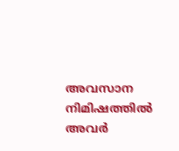അവസാന നിമിഷത്തില്‍ അവർ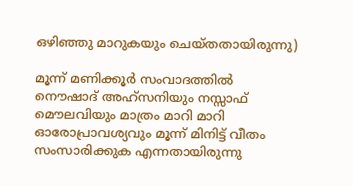ഒഴിഞ്ഞു മാറുകയും ചെയ്തതായിരുന്നു)

മൂന്ന് മണിക്കൂർ സംവാദത്തില്‍ നൌഷാദ് അഹ്സനിയും നസ്സാഫ് മൌലവിയും മാത്രം മാറി മാറി ഓരോപ്രാവശ്യവും മൂന്ന് മിനിട്ട് വീതം സംസാരിക്കുക എന്നതായിരുന്നു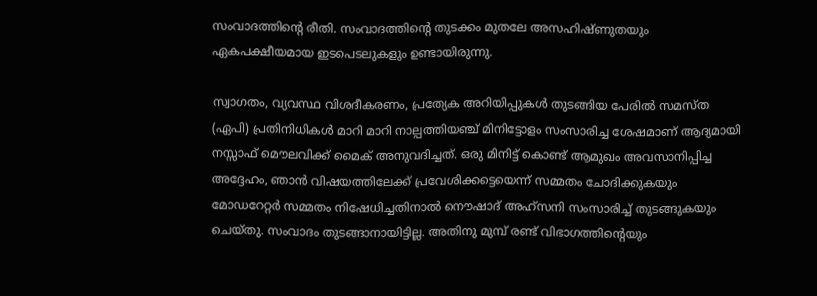സംവാദത്തിന്റെ രീതി. സംവാദത്തിന്റെ തുടക്കം മുതലേ അസഹിഷ്ണുതയും ഏകപക്ഷീയമായ ഇടപെടലുകളും ഉണ്ടായിരുന്നു.

സ്വാഗതം, വ്യവസ്ഥ വിശദീകരണം, പ്രത്യേക അറിയിപ്പുകള്‍ തുടങ്ങിയ പേരില്‍ സമസ്ത (ഏപി) പ്രതിനിധികള്‍ മാറി മാറി നാല്പത്തിയഞ്ച് മിനിട്ടോളം സംസാരിച്ച ശേഷമാണ് ആദ്യമായി നസ്സാഫ് മൌലവിക്ക് മൈക് അനുവദിച്ചത്. ഒരു മിനിട്ട് കൊണ്ട് ആമുഖം അവസാനിപ്പിച്ച അദ്ദേഹം, ഞാന്‍ വിഷയത്തിലേക്ക് പ്രവേശിക്കട്ടെയെന്ന് സമ്മതം ചോദിക്കുകയും മോഡറേറ്റര്‍ സമ്മതം നിഷേധിച്ചതിനാല്‍ നൌഷാദ് അഹ്സനി സംസാരിച്ച് തുടങ്ങുകയും ചെയ്തു. സംവാദം തുടങ്ങാനായിട്ടില്ല. അതിനു മുമ്പ് രണ്ട് വിഭാഗത്തിന്റെയും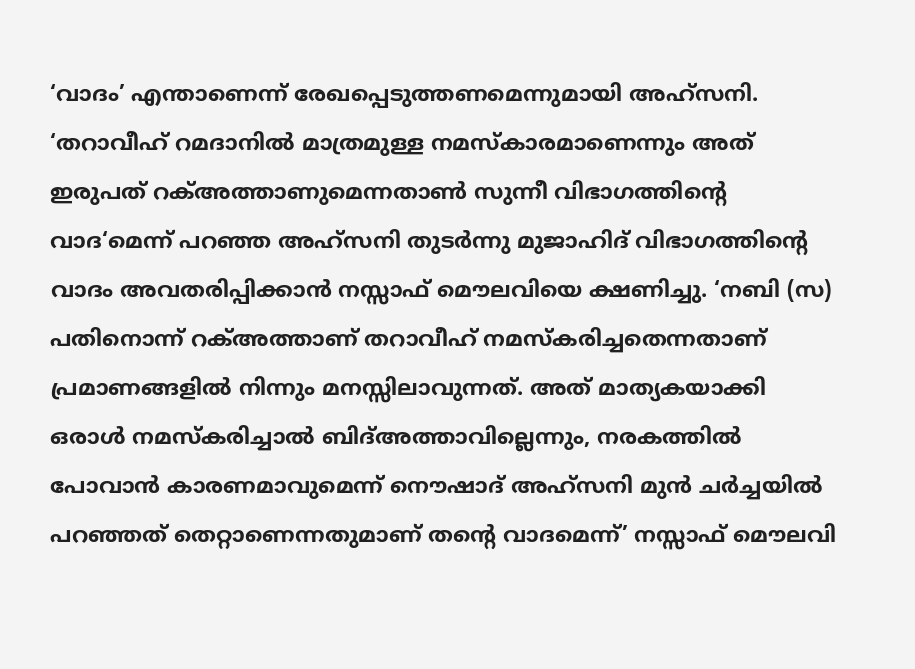‘വാദം’ എന്താണെന്ന് രേഖപ്പെടുത്തണമെന്നുമായി അഹ്സനി. ‘തറാവീഹ് റമദാനില്‍ മാത്രമുള്ള നമസ്കാരമാണെന്നും അത് ഇരുപത് റക്‌അത്താണുമെന്നതാണ്‍ സുന്നീ വിഭാഗത്തിന്റെ വാദ‘മെന്ന് പറഞ്ഞ അഹ്സനി തുടർന്നു മുജാഹിദ് വിഭാഗത്തിന്റെ വാദം അവതരിപ്പിക്കാന്‍ നസ്സാഫ് മൌലവിയെ ക്ഷണിച്ചു. ‘നബി (സ) പതിനൊന്ന് റക്‌അത്താണ് തറാവീഹ് നമസ്കരിച്ചതെന്നതാണ് പ്രമാണങ്ങളില്‍ നിന്നും മനസ്സിലാവുന്നത്. അത് മാത്യകയാക്കി ഒരാള്‍ നമസ്കരിച്ചാല്‍ ബിദ്‌അത്താവില്ലെന്നും, നരകത്തില്‍ പോവാന്‍ കാരണമാവുമെന്ന് നൌഷാദ് അഹ്സനി മുന്‍ ചർച്ചയില്‍ പറഞ്ഞത് തെറ്റാണെന്നതുമാണ് തന്റെ വാദമെന്ന്’ നസ്സാഫ് മൌലവി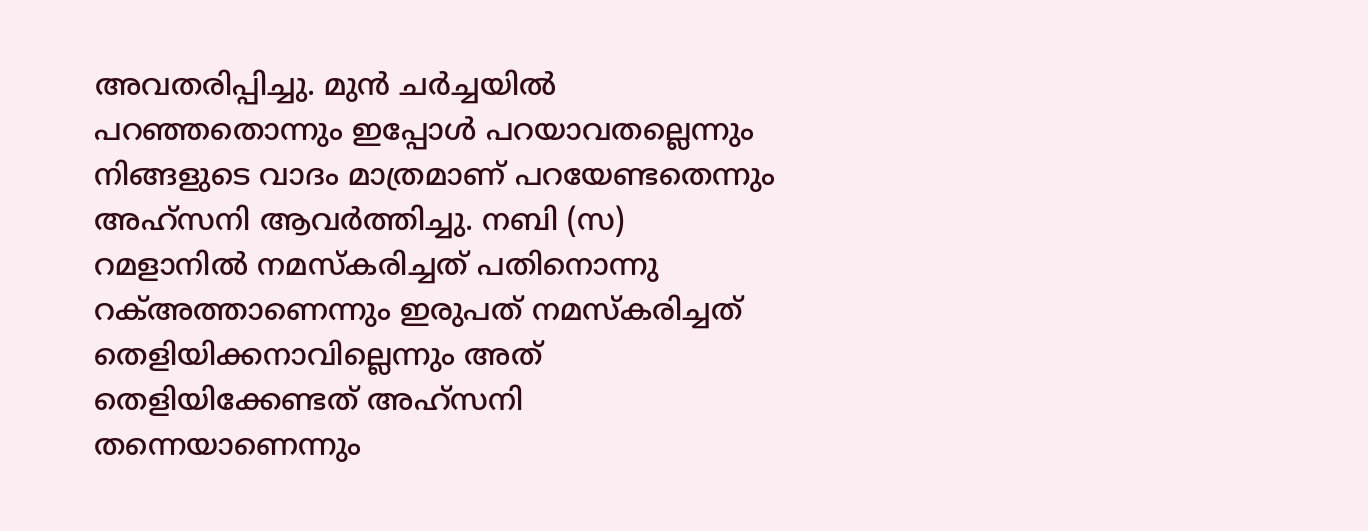അവതരിപ്പിച്ചു. മുന്‍ ചർച്ചയില്‍ പറഞ്ഞതൊന്നും ഇപ്പോള്‍ പറയാവതല്ലെന്നും നിങ്ങളുടെ വാദം മാത്രമാണ് പറയേണ്ടതെന്നും അഹ്സനി ആവർത്തിച്ചു. നബി (സ) റമളാനില്‍ നമസ്കരിച്ചത് പതിനൊന്നു റക്‌അത്താണെന്നും ഇരുപത് നമസ്കരിച്ചത് തെളിയിക്കനാവില്ലെന്നും അത് തെളിയിക്കേണ്ടത് അഹ്സനി തന്നെയാണെന്നും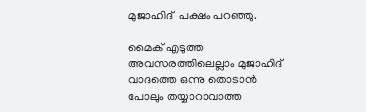മുജാഹിദ്  പക്ഷം പറഞ്ഞു.

മൈക് എടുത്ത അവസരത്തിലെല്ലാം മുജാഹിദ് വാദത്തെ ഒന്നു തൊടാന്‍ പോലും തയ്യാറാവാത്ത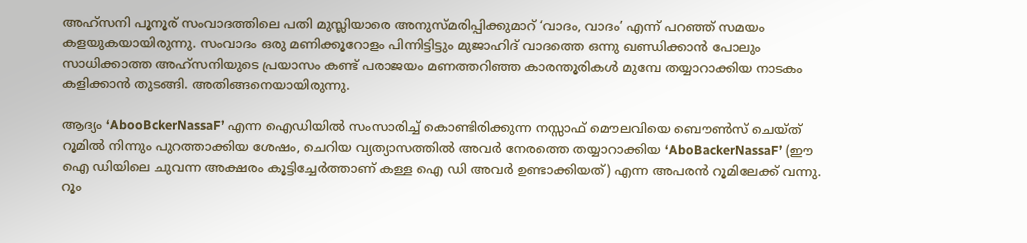അഹ്സനി പൂനൂര് സംവാദത്തിലെ പതി മുസ്ലിയാരെ അനുസ്മരിപ്പിക്കുമാറ് ‘വാദം, വാദം’ എന്ന് പറഞ്ഞ് സമയം കളയുകയായിരുന്നു. സംവാദം ഒരു മണിക്കൂറോളം പിന്നിട്ടിട്ടും മുജാഹിദ് വാദത്തെ ഒന്നു ഖണ്ഡിക്കാന്‍ പോലും സാധിക്കാത്ത അഹ്സനിയുടെ പ്രയാസം കണ്ട് പരാജയം മണത്തറിഞ്ഞ കാരന്തൂരികള്‍ മുമ്പേ തയ്യാറാക്കിയ നാടകം കളിക്കാന്‍ തുടങ്ങി. അതിങ്ങനെയായിരുന്നു.

ആദ്യം ‘AbooBckerNassaF’ എന്ന ഐഡിയില്‍ സംസാരിച്ച് കൊണ്ടിരിക്കുന്ന നസ്സാഫ് മൌലവിയെ ബൌണ്‍സ് ചെയ്ത് റൂമില്‍ നിന്നും പുറത്താക്കിയ ശേഷം, ചെറിയ വ്യത്യാസത്തില്‍ അവർ നേരത്തെ തയ്യാറാക്കിയ ‘AboBackerNassaF’ (ഈ ഐ ഡിയിലെ ചുവന്ന അക്ഷരം കൂട്ടിച്ചേർത്താണ് കള്ള ഐ ഡി അവർ ഉണ്ടാക്കിയത്) എന്ന അപരന്‍ റൂമിലേക്ക് വന്നു. റൂം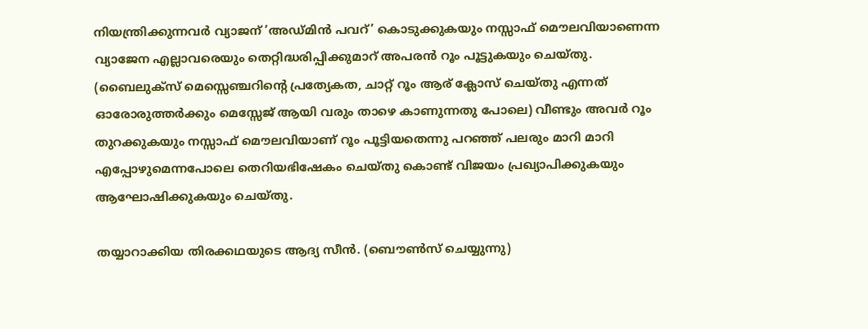നിയന്ത്രിക്കുന്നവർ വ്യാജന് ‘അഡ്മിന്‍ പവറ്’ കൊടുക്കുകയും നസ്സാഫ് മൌലവിയാണെന്ന വ്യാജേന എല്ലാവരെയും തെറ്റിദ്ധരിപ്പിക്കുമാറ് അപരന്‍ റൂം പൂട്ടുകയും ചെയ്തു. (ബൈലുക്സ് മെസ്സെഞ്ചറിന്റെ പ്രത്യേകത, ചാറ്റ് റൂം ആര് ക്ലോസ് ചെയ്തു എന്നത് ഓരോരുത്തർക്കും മെസ്സേജ് ആയി വരും താഴെ കാണുന്നതു പോലെ) വീണ്ടും അവർ റൂം തുറക്കുകയും നസ്സാഫ് മൌലവിയാണ് റൂം പൂട്ടിയതെന്നു പറഞ്ഞ് പലരും മാറി മാറി എപ്പോഴുമെന്നപോലെ തെറിയഭിഷേകം ചെയ്തു കൊണ്ട് വിജയം പ്രഖ്യാപിക്കുകയും ആഘോഷിക്കുകയും ചെയ്തു.

തയ്യാറാക്കിയ തിരക്കഥയുടെ ആദ്യ സീൻ. (ബൌൺസ്‌ ചെയ്യുന്നു)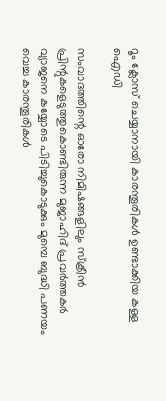റൂം ക്ലോസ് ചെയ്യാനായി കാരന്തൂരികൾ ഉണ്ടാക്കിയ കള്ള ഐഡി

സംവാദത്തിന്റെ ഓരോ നിമിഷങ്ങളിലും സ്ക്രീന്‍ പ്രിന്റുകളെടുത്തുകൊണ്ടിരുന്ന മുജാഹിദ് പ്രവർത്തകർ വ്യാജനെ കയ്യോടെ പിടിച്ചുകൊടുക്കും മുമ്പെ ബുദ്ധി പണയം വെച്ച കാരന്തൂരികള്‍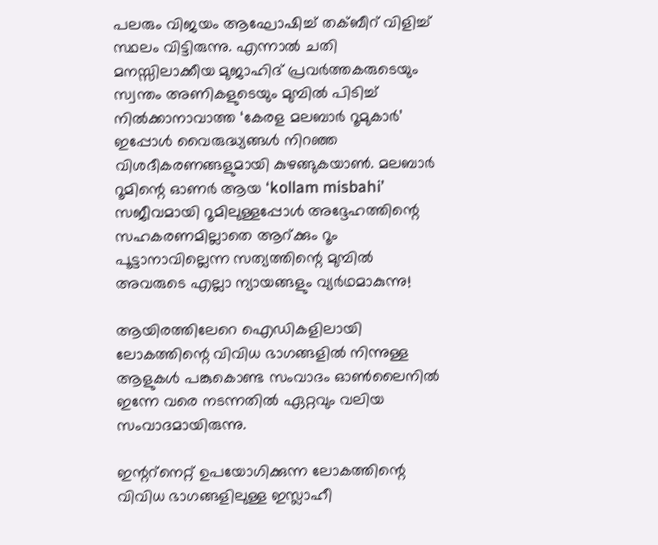പലരും വിജയം ആഘോഷിച്ച് തക്ബീറ് വിളിച്ച് സ്ഥലം വിട്ടിരുന്നു. എന്നാല്‍ ചതി മനസ്സിലാക്കീയ മുജാഹിദ് പ്രവര്‍ത്തകരുടെയും സ്വന്തം അണികളുടെയും മുമ്പില്‍ പിടിച്ച് നില്‍ക്കാനാവാത്ത ‘കേരള മലബാർ റൂമുകാർ’ ഇപ്പോള്‍ വൈരുദ്ധ്യങ്ങള്‍ നിറഞ്ഞ വിശദീകരണങ്ങളുമായി കുഴങ്ങുകയാണ്‍. മലബാർ റൂമിന്റെ ഓണർ ആയ ‘kollam misbahi’ സജീവമായി റൂമിലുള്ളപ്പോള്‍ അദ്ദേഹത്തിന്റെ സഹകരണമില്ലാതെ ആറ്ക്കും റൂം പൂട്ടാനാവില്ലെന്ന സത്യത്തിന്റെ മുമ്പില്‍ അവരുടെ എല്ലാ ന്യായങ്ങളും വ്യർഥമാകുന്നു!

ആയിരത്തിലേറെ ഐഡികളിലായി ലോകത്തിന്റെ വിവിധ ഭാഗങ്ങളില്‍ നിന്നുള്ള ആളുകള്‍ പങ്കുകൊണ്ട സംവാദം ഓണ്‍ലൈനില്‍ ഇന്നേ വരെ നടന്നതില്‍ ഏറ്റവും വലിയ സംവാദമായിരുന്നു.

ഇന്ററ്നെറ്റ് ഉപയോഗിക്കുന്ന ലോകത്തിന്റെ വിവിധ ഭാഗങ്ങളിലുള്ള ഇസ്ലാഹീ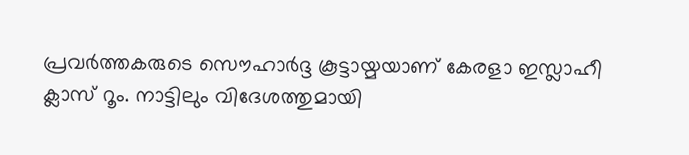പ്രവർത്തകരുടെ സൌഹാർദ്ദ കൂട്ടായ്മയാണ് കേരളാ ഇസ്ലാഹീ ക്ലാസ് റൂം. നാട്ടിലും വിദേശത്തുമായി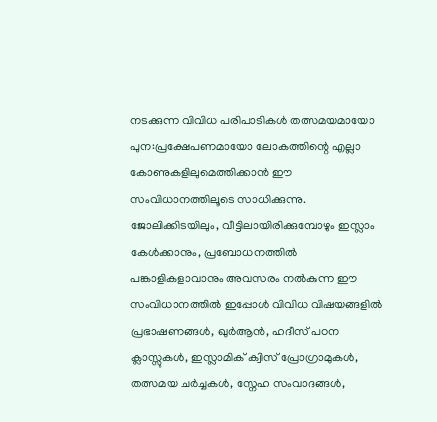നടക്കുന്ന വിവിധ പരിപാടികള്‍ തത്സമയമായോ പുന:പ്രക്ഷേപണമായോ ലോകത്തിന്റെ എല്ലാ കോണുകളിലുമെത്തിക്കാന്‍ ഈ സംവിധാനത്തിലൂടെ സാധിക്കുന്നു. ജോലിക്കിടയിലും, വീട്ടിലായിരിക്കുമ്പോഴും ഇസ്ലാം കേള്‍ക്കാനും, പ്രബോധനത്തില്‍ പങ്കാളികളാവാനും അവസരം നല്‍കുന്ന ഈ സംവിധാനത്തില്‍ ഇപ്പോള്‍ വിവിധ വിഷയങ്ങളില്‍ പ്രഭാഷണങ്ങൾ, ഖുർ‌ആൻ, ഹദീസ് പഠന ക്ലാസ്സുകൾ‌, ഇസ്ലാമിക് ക്വിസ് പ്രോഗ്രാമുകള്‍‌, തത്സമയ ചർച്ചകൾ‌, സ്നേഹ സംവാദങ്ങൾ‍,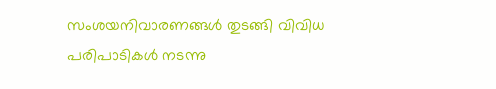സംശയനിവാരണങ്ങള്‍ തുടങ്ങി വിവിധ പരിപാടികള്‍ നടന്നു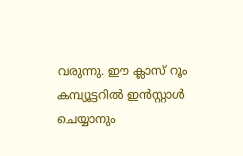വരുന്നു. ഈ ക്ലാസ് റൂം കമ്പ്യൂട്ടറില്‍ ഇന്‍സ്റ്റാള്‍ ചെയ്യാനും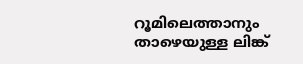റൂമിലെത്താനും താഴെയുള്ള ലിങ്ക്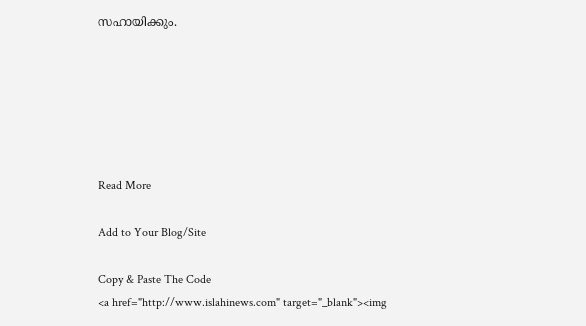സഹായിക്കും.






Read More

Add to Your Blog/Site

Copy & Paste The Code
<a href="http://www.islahinews.com" target="_blank"><img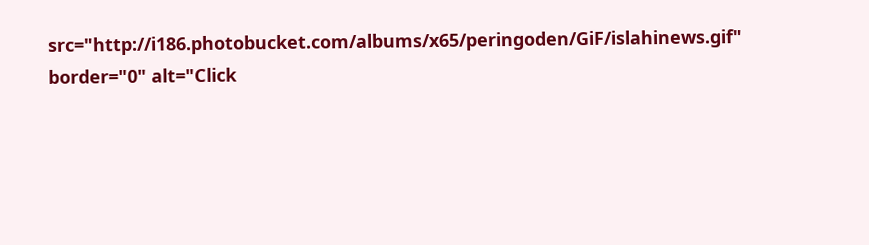src="http://i186.photobucket.com/albums/x65/peringoden/GiF/islahinews.gif" border="0" alt="Click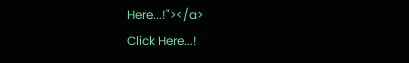Here...!"></a>
Click Here...!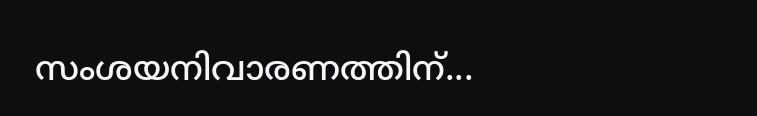സംശയനിവാരണത്തിന്...